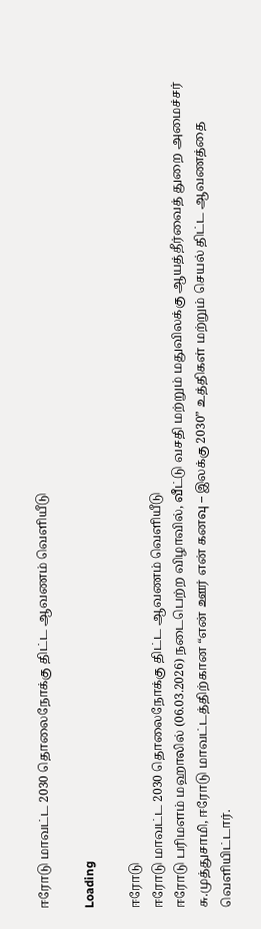ஈரோடு மாவட்ட 2030 தொலைநோக்கு திட்ட ஆவணம் வெளியீடு

Loading

ஈரோடு
ஈரோடு மாவட்ட 2030 தொலைநோக்கு திட்ட ஆவணம் வெளியீடு
ஈரோடு பரிமளம் மஹாலில் (06.03.2026) நடைபெற்ற விழாவில், வீட்டு வசதி மற்றும் மதுவிலக்கு ஆயத்தீர்வைத் துறை அமைச்சர் சு.முத்துசாமி, ஈரோடு மாவட்டத்திற்கான “என் ஊர் என் கனவு – இலக்கு 2030” உத்திகள் மற்றும் செயல் திட்ட ஆவணத்தை வெளியிட்டார்.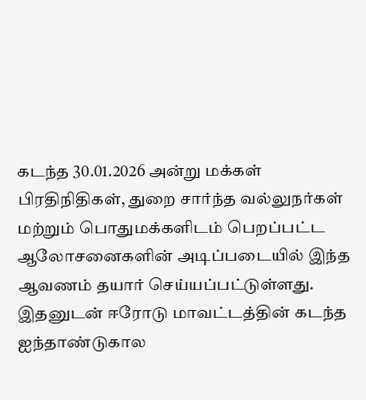கடந்த 30.01.2026 அன்று மக்கள் பிரதிநிதிகள், துறை சார்ந்த வல்லுநர்கள் மற்றும் பொதுமக்களிடம் பெறப்பட்ட ஆலோசனைகளின் அடிப்படையில் இந்த ஆவணம் தயார் செய்யப்பட்டுள்ளது. இதனுடன் ஈரோடு மாவட்டத்தின் கடந்த ஐந்தாண்டுகால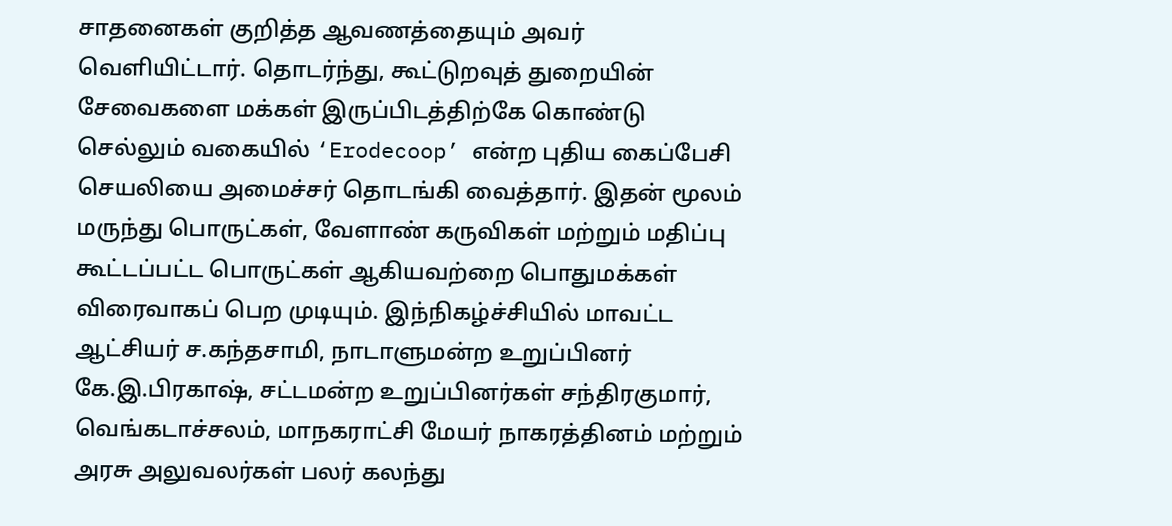சாதனைகள் குறித்த ஆவணத்தையும் அவர் வெளியிட்டார். தொடர்ந்து, கூட்டுறவுத் துறையின் சேவைகளை மக்கள் இருப்பிடத்திற்கே கொண்டு செல்லும் வகையில் ‘Erodecoop’ என்ற புதிய கைப்பேசி செயலியை அமைச்சர் தொடங்கி வைத்தார். இதன் மூலம் மருந்து பொருட்கள், வேளாண் கருவிகள் மற்றும் மதிப்பு கூட்டப்பட்ட பொருட்கள் ஆகியவற்றை பொதுமக்கள் விரைவாகப் பெற முடியும். இந்நிகழ்ச்சியில் மாவட்ட ஆட்சியர் ச.கந்தசாமி, நாடாளுமன்ற உறுப்பினர் கே.இ.பிரகாஷ், சட்டமன்ற உறுப்பினர்கள் சந்திரகுமார், வெங்கடாச்சலம், மாநகராட்சி மேயர் நாகரத்தினம் மற்றும் அரசு அலுவலர்கள் பலர் கலந்து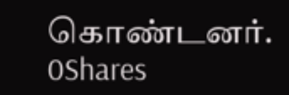கொண்டனர்.
0Shares